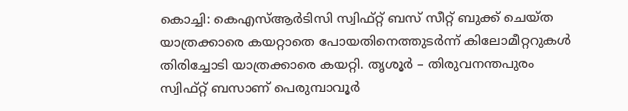കൊച്ചി: കെഎസ്ആർടിസി സ്വിഫ്റ്റ് ബസ് സീറ്റ് ബുക്ക് ചെയ്ത യാത്രക്കാരെ കയറ്റാതെ പോയതിനെത്തുടർന്ന് കിലോമീറ്ററുകൾ തിരിച്ചോടി യാത്രക്കാരെ കയറ്റി. തൃശൂർ – തിരുവനന്തപുരം സ്വിഫ്റ്റ് ബസാണ് പെരുമ്പാവൂർ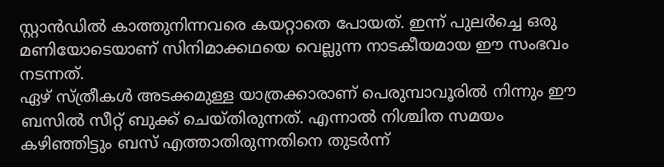സ്റ്റാൻഡിൽ കാത്തുനിന്നവരെ കയറ്റാതെ പോയത്. ഇന്ന് പുലർച്ചെ ഒരു മണിയോടെയാണ് സിനിമാക്കഥയെ വെല്ലുന്ന നാടകീയമായ ഈ സംഭവം നടന്നത്.
ഏഴ് സ്ത്രീകൾ അടക്കമുള്ള യാത്രക്കാരാണ് പെരുമ്പാവൂരിൽ നിന്നും ഈ ബസിൽ സീറ്റ് ബുക്ക് ചെയ്തിരുന്നത്. എന്നാൽ നിശ്ചിത സമയം കഴിഞ്ഞിട്ടും ബസ് എത്താതിരുന്നതിനെ തുടർന്ന്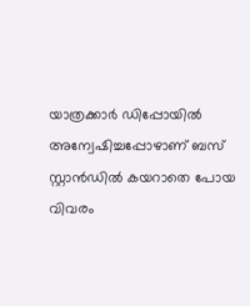യാത്രക്കാർ ഡിപ്പോയിൽ അന്വേഷിച്ചപ്പോഴാണ് ബസ് സ്റ്റാൻഡിൽ കയറാതെ പോയ വിവരം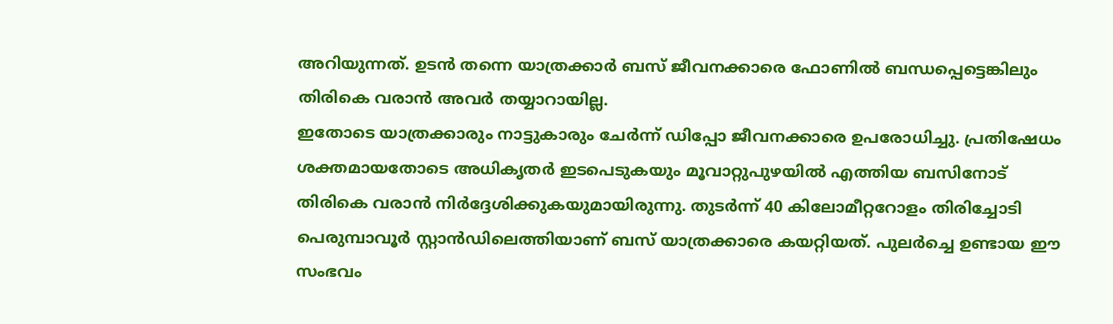അറിയുന്നത്. ഉടൻ തന്നെ യാത്രക്കാർ ബസ് ജീവനക്കാരെ ഫോണിൽ ബന്ധപ്പെട്ടെങ്കിലും തിരികെ വരാൻ അവർ തയ്യാറായില്ല.
ഇതോടെ യാത്രക്കാരും നാട്ടുകാരും ചേർന്ന് ഡിപ്പോ ജീവനക്കാരെ ഉപരോധിച്ചു. പ്രതിഷേധം ശക്തമായതോടെ അധികൃതർ ഇടപെടുകയും മൂവാറ്റുപുഴയിൽ എത്തിയ ബസിനോട് തിരികെ വരാൻ നിർദ്ദേശിക്കുകയുമായിരുന്നു. തുടർന്ന് 40 കിലോമീറ്ററോളം തിരിച്ചോടി പെരുമ്പാവൂർ സ്റ്റാൻഡിലെത്തിയാണ് ബസ് യാത്രക്കാരെ കയറ്റിയത്. പുലർച്ചെ ഉണ്ടായ ഈ സംഭവം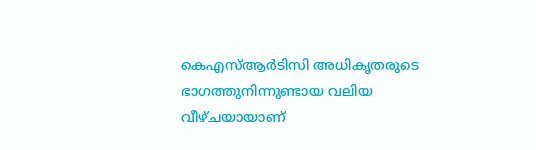കെഎസ്ആർടിസി അധികൃതരുടെ ഭാഗത്തുനിന്നുണ്ടായ വലിയ വീഴ്ചയായാണ്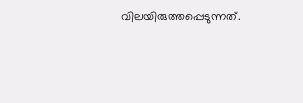വിലയിരുത്തപ്പെടുന്നത്.